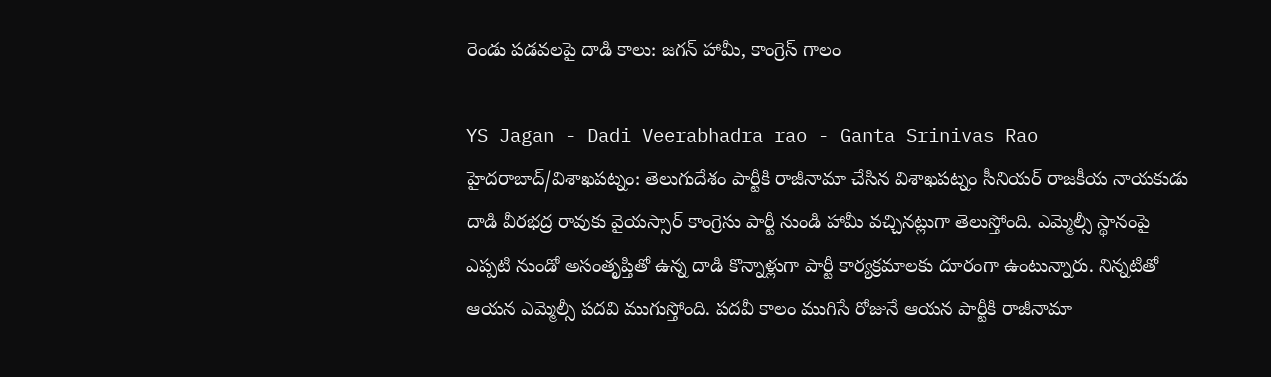రెండు పడవలపై దాడి కాలు: జగన్ హామీ, కాంగ్రెస్ గాలం

YS Jagan - Dadi Veerabhadra rao - Ganta Srinivas Rao
హైదరాబాద్/విశాఖపట్నం: తెలుగుదేశం పార్టీకి రాజీనామా చేసిన విశాఖపట్నం సీనియర్ రాజకీయ నాయకుడు దాడి వీరభద్ర రావుకు వైయస్సార్ కాంగ్రెసు పార్టీ నుండి హామీ వచ్చినట్లుగా తెలుస్తోంది. ఎమ్మెల్సీ స్థానంపై ఎప్పటి నుండో అసంతృప్తితో ఉన్న దాడి కొన్నాళ్లుగా పార్టీ కార్యక్రమాలకు దూరంగా ఉంటున్నారు. నిన్నటితో ఆయన ఎమ్మెల్సీ పదవి ముగుస్తోంది. పదవీ కాలం ముగిసే రోజునే ఆయన పార్టీకి రాజీనామా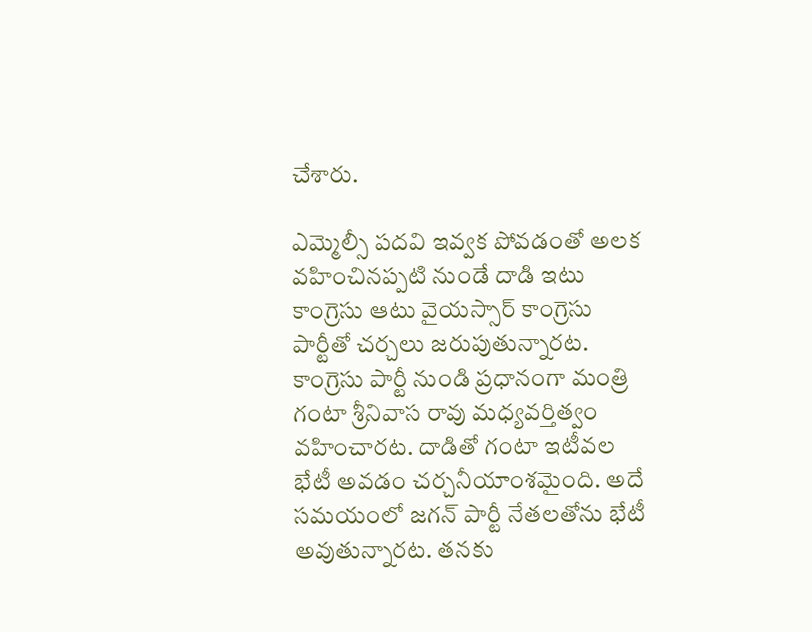చేశారు.

ఎమ్మెల్సీ పదవి ఇవ్వక పోవడంతో అలక వహించినప్పటి నుండే దాడి ఇటు కాంగ్రెసు ఆటు వైయస్సార్ కాంగ్రెసు పార్టీతో చర్చలు జరుపుతున్నారట. కాంగ్రెసు పార్టీ నుండి ప్రధానంగా మంత్రి గంటా శ్రీనివాస రావు మధ్యవర్తిత్వం వహించారట. దాడితో గంటా ఇటీవల భేటీ అవడం చర్చనీయాంశమైంది. అదే సమయంలో జగన్ పార్టీ నేతలతోను భేటీ అవుతున్నారట. తనకు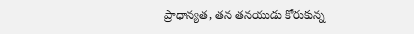ప్రాధాన్యత, తన తనయుడు కోరుకున్న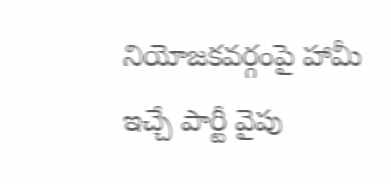నియోజకవర్గంపై హామీ ఇచ్చే పార్టీ వైపు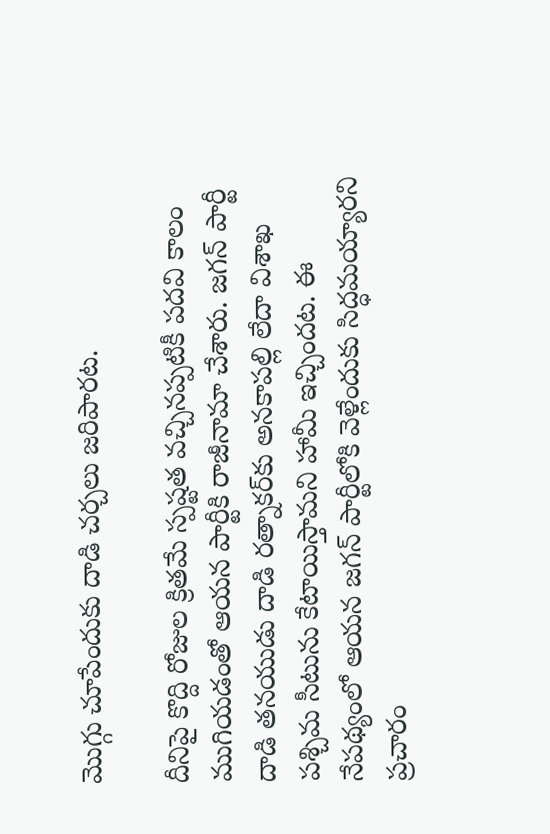మొగ్గు చూపేందుకు దాడి చర్చలు జరిపారట.

దీనిపై కొద్ది రోజుల క్రితమే స్పష్టత వచ్చినప్పటికీ పదవి కాలం ముగియడంతో ఆయన పార్టీకి రాజీనామా చేశారు. జగన్ పార్టీ దాడి తనయుడు దాడి రత్నాకర్‌కు అనకాపల్లి లేదా విశాఖ పశ్చిమ సీటును కేటాయిస్తామని హామీ ఇచ్చిందట. ఈ నేపథ్యంలో ఆయన జగన్ పార్టీలోకి వెళ్లేందుకు సిద్ధమయ్యారని ప్రచారం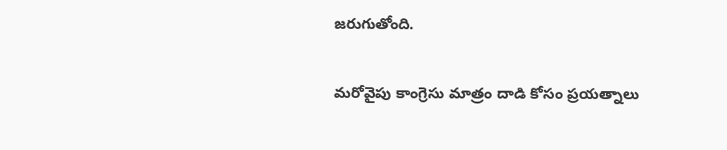జరుగుతోంది.

మరోవైపు కాంగ్రెసు మాత్రం దాడి కోసం ప్రయత్నాలు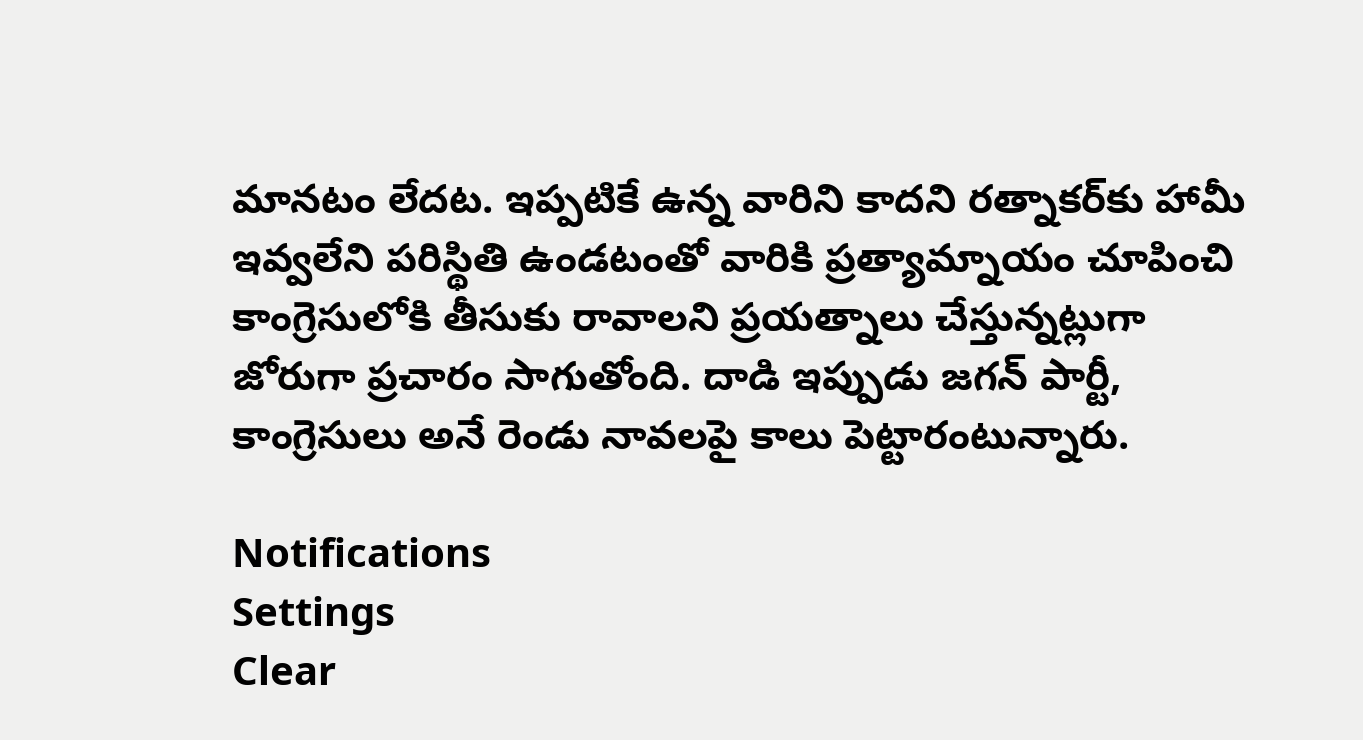మానటం లేదట. ఇప్పటికే ఉన్న వారిని కాదని రత్నాకర్‌కు హామీ ఇవ్వలేని పరిస్థితి ఉండటంతో వారికి ప్రత్యామ్నాయం చూపించి కాంగ్రెసులోకి తీసుకు రావాలని ప్రయత్నాలు చేస్తున్నట్లుగా జోరుగా ప్రచారం సాగుతోంది. దాడి ఇప్పుడు జగన్ పార్టీ, కాంగ్రెసులు అనే రెండు నావలపై కాలు పెట్టారంటున్నారు.

Notifications
Settings
Clear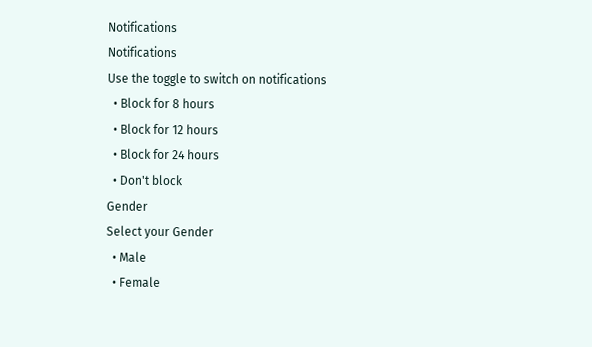Notifications
Notifications
Use the toggle to switch on notifications
  • Block for 8 hours
  • Block for 12 hours
  • Block for 24 hours
  • Don't block
Gender
Select your Gender
  • Male
  • Female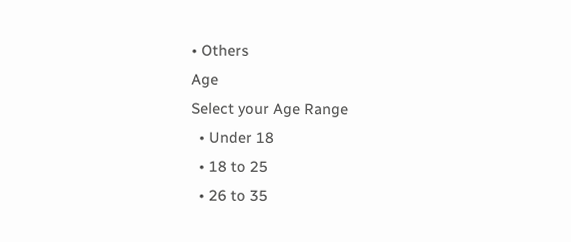• Others
Age
Select your Age Range
  • Under 18
  • 18 to 25
  • 26 to 35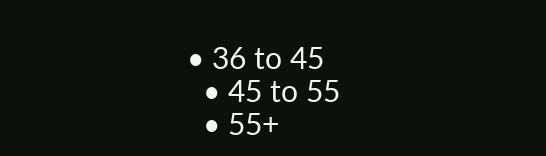• 36 to 45
  • 45 to 55
  • 55+